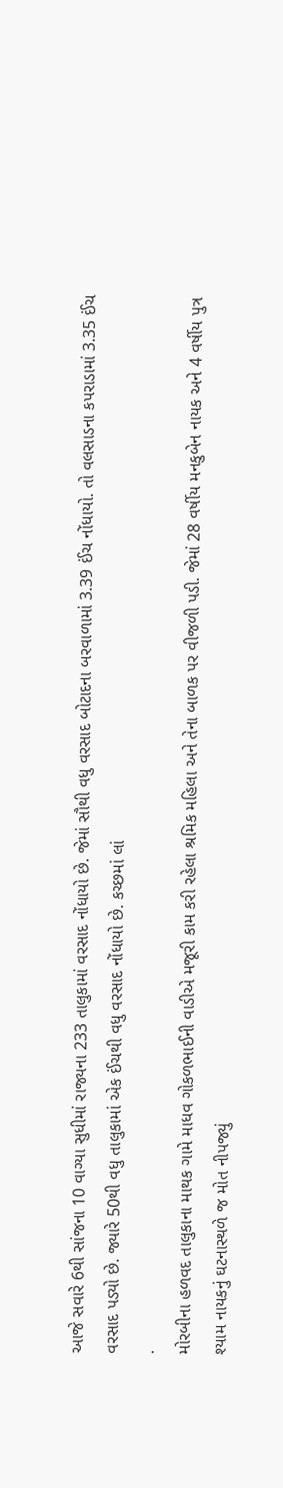આજે સવારે 6થી સાંજના 10 વાગ્યા સુધીમાં રાજ્યના 233 તાલુકામાં વરસાદ નોંધાયો છે. જેમાં સૌથી વધુ વરસાદ બોટાદના બરવાળામાં 3.39 ઈંચ નોંધાયો. તો વલસાડના કપરાડામાં 3.35 ઈંચ વરસાદ પડ્યો છે. જ્યારે 50થી વધુ તાલુકામાં એક ઈંચથી વધુ વરસાદ નોંધાયો છે. કચ્છમાં લાં
.
મોરબીના હળવદ તાલુકાના માથક ગામે માધવ ગોકળભાઈની વાડીએ મજૂરી કામ કરી રહેલા શ્રમિક મહિલા અને તેના બાળક પર વીજળી પડી. જેમાં 28 વર્ષીય મનકુબેન નાયક અને 4 વર્ષીય પુત્ર શ્યામ નાયકનું ઘટનાસ્થળે જ મોત નીપજ્યું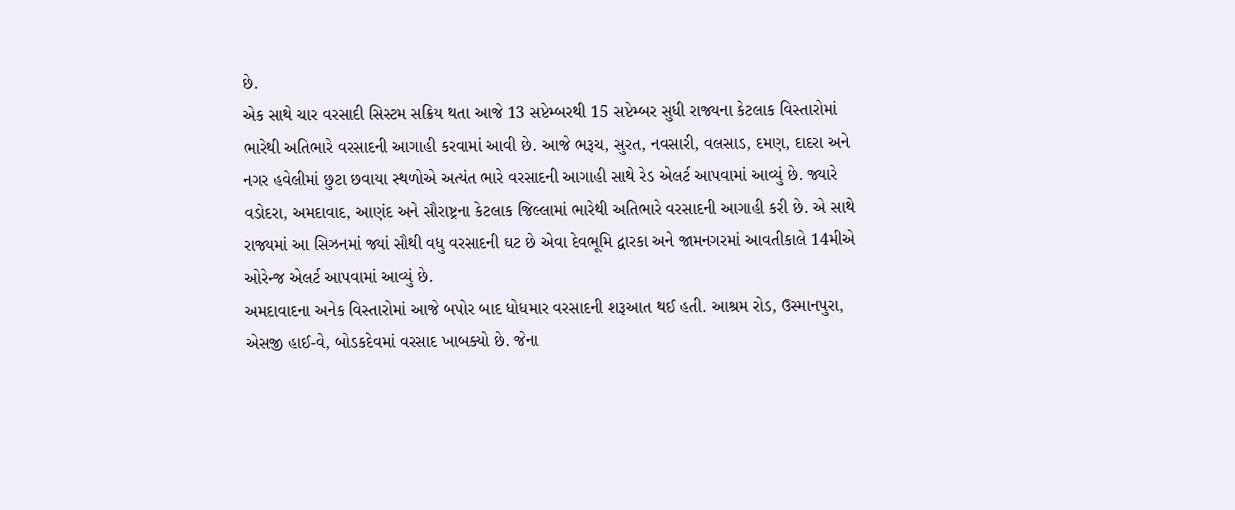છે.
એક સાથે ચાર વરસાદી સિસ્ટમ સક્રિય થતા આજે 13 સપ્ટેમ્બરથી 15 સપ્ટેમ્બર સુધી રાજ્યના કેટલાક વિસ્તારોમાં ભારેથી અતિભારે વરસાદની આગાહી કરવામાં આવી છે. આજે ભરૂચ, સુરત, નવસારી, વલસાડ, દમણ, દાદરા અને નગર હવેલીમાં છુટા છવાયા સ્થળોએ અત્યંત ભારે વરસાદની આગાહી સાથે રેડ એલર્ટ આપવામાં આવ્યું છે. જ્યારે વડોદરા, અમદાવાદ, આણંદ અને સૌરાષ્ટ્રના કેટલાક જિલ્લામાં ભારેથી અતિભારે વરસાદની આગાહી કરી છે. એ સાથે રાજ્યમાં આ સિઝનમાં જ્યાં સૌથી વધુ વરસાદની ઘટ છે એવા દેવભૂમિ દ્વારકા અને જામનગરમાં આવતીકાલે 14મીએ ઓરેન્જ એલર્ટ આપવામાં આવ્યું છે.
અમદાવાદના અનેક વિસ્તારોમાં આજે બપોર બાદ ધોધમાર વરસાદની શરૂઆત થઈ હતી. આશ્રમ રોડ, ઉસ્માનપુરા, એસજી હાઈ-વે, બોડકદેવમાં વરસાદ ખાબક્યો છે. જેના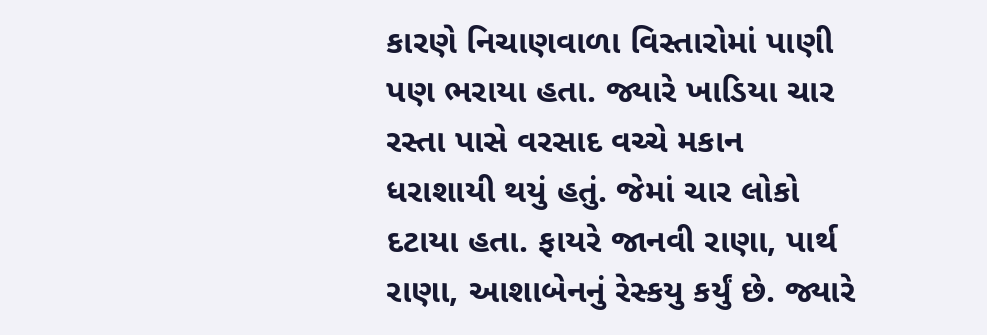કારણે નિચાણવાળા વિસ્તારોમાં પાણી પણ ભરાયા હતા. જ્યારે ખાડિયા ચાર રસ્તા પાસે વરસાદ વચ્ચે મકાન ધરાશાયી થયું હતું. જેમાં ચાર લોકો દટાયા હતા. ફાયરે જાનવી રાણા, પાર્થ રાણા, આશાબેનનું રેસ્કયુ કર્યું છે. જ્યારે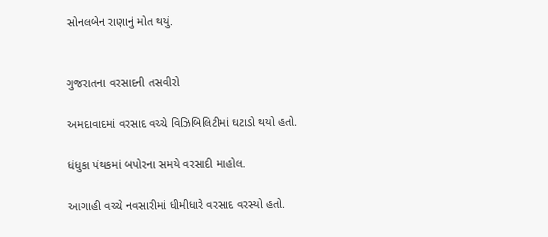સોનલબેન રાણાનું મોત થયું.


ગુજરાતના વરસાદની તસવીરો

અમદાવાદમાં વરસાદ વચ્ચે વિઝિબિલિટીમાં ઘટાડો થયો હતો.

ધંધુકા પંથકમાં બપોરના સમયે વરસાદી માહોલ.

આગાહી વચ્ચે નવસારીમાં ધીમીધારે વરસાદ વરસ્યો હતો.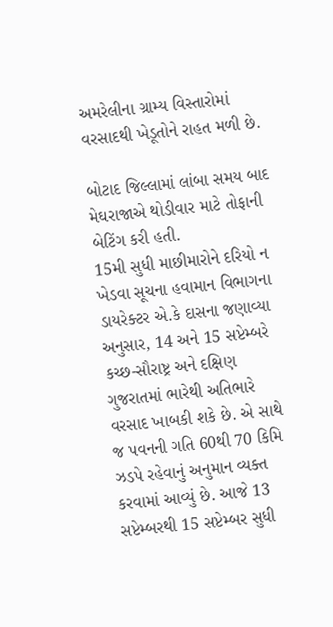અમરેલીના ગ્રામ્ય વિસ્તારોમાં વરસાદથી ખેડૂતોને રાહત મળી છે.

બોટાદ જિલ્લામાં લાંબા સમય બાદ મેઘરાજાએ થોડીવાર માટે તોફાની બેટિંગ કરી હતી.
15મી સુધી માછીમારોને દરિયો ન ખેડવા સૂચના હવામાન વિભાગના ડાયરેક્ટર એ.કે દાસના જણાવ્યા અનુસાર, 14 અને 15 સપ્ટેમ્બરે કચ્છ-સૌરાષ્ટ્ર અને દક્ષિણ ગુજરાતમાં ભારેથી અતિભારે વરસાદ ખાબકી શકે છે. એ સાથે જ પવનની ગતિ 60થી 70 કિમિ ઝડપે રહેવાનું અનુમાન વ્યક્ત કરવામાં આવ્યું છે. આજે 13 સપ્ટેમ્બરથી 15 સપ્ટેમ્બર સુધી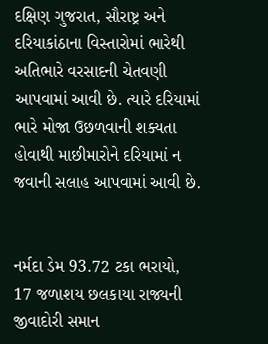દક્ષિણ ગુજરાત, સૌરાષ્ટ્ર અને દરિયાકાંઠાના વિસ્તારોમાં ભારેથી અતિભારે વરસાદની ચેતવણી આપવામાં આવી છે. ત્યારે દરિયામાં ભારે મોજા ઉછળવાની શક્યતા હોવાથી માછીમારોને દરિયામાં ન જવાની સલાહ આપવામાં આવી છે.


નર્મદા ડેમ 93.72 ટકા ભરાયો, 17 જળાશય છલકાયા રાજ્યની જીવાદોરી સમાન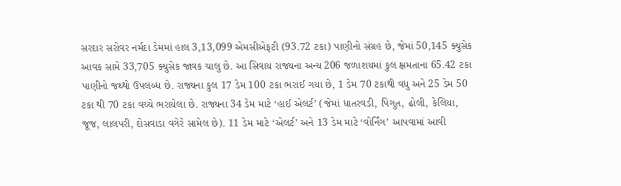સરદાર સરોવર નર્મદા ડેમમાં હાલ 3,13,099 એમસીએફટી (93.72 ટકા) પાણીનો સંગ્રહ છે, જેમાં 50,145 ક્યુસેક આવક સામે 33,705 ક્યુસેક જાવક ચાલુ છે. આ સિવાય રાજ્યના અન્ય 206 જળાશયમાં કુલ ક્ષમતાના 65.42 ટકા પાણીનો જથ્થો ઉપલબ્ધ છે. રાજ્યના કુલ 17 ડેમ 100 ટકા ભરાઈ ગયા છે, 1 ડેમ 70 ટકાથી વધુ અને 25 ડેમ 50 ટકા થી 70 ટકા વચ્ચે ભરાયેલા છે. રાજ્યના 34 ડેમ માટે ‘હાઈ એલર્ટ’ (જેમાં ધાતરવડી, પિગુત, ઢોલી, કેલિયા, જૂજ, લાલપરી, દોસવાડા વગેરે સામેલ છે). 11 ડેમ માટે ‘એલર્ટ’ અને 13 ડેમ માટે ‘વોર્નિંગ’ આપવામાં આવી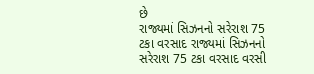છે
રાજ્યમાં સિઝનનો સરેરાશ 75 ટકા વરસાદ રાજ્યમાં સિઝનનો સરેરાશ 75 ટકા વરસાદ વરસી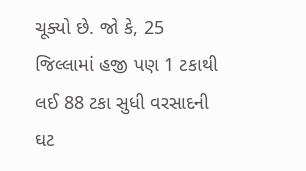ચૂક્યો છે. જો કે, 25 જિલ્લામાં હજી પણ 1 ટકાથી લઈ 88 ટકા સુધી વરસાદની ઘટ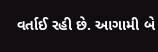વર્તાઈ રહી છે. આગામી બે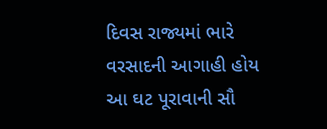દિવસ રાજ્યમાં ભારે વરસાદની આગાહી હોય આ ઘટ પૂરાવાની સૌ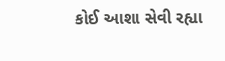કોઈ આશા સેવી રહ્યા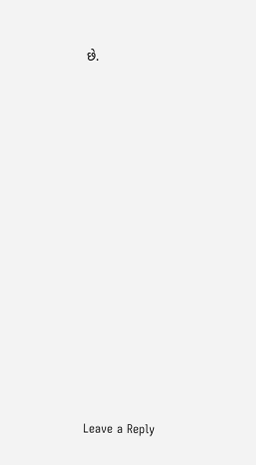છે.













Leave a Reply